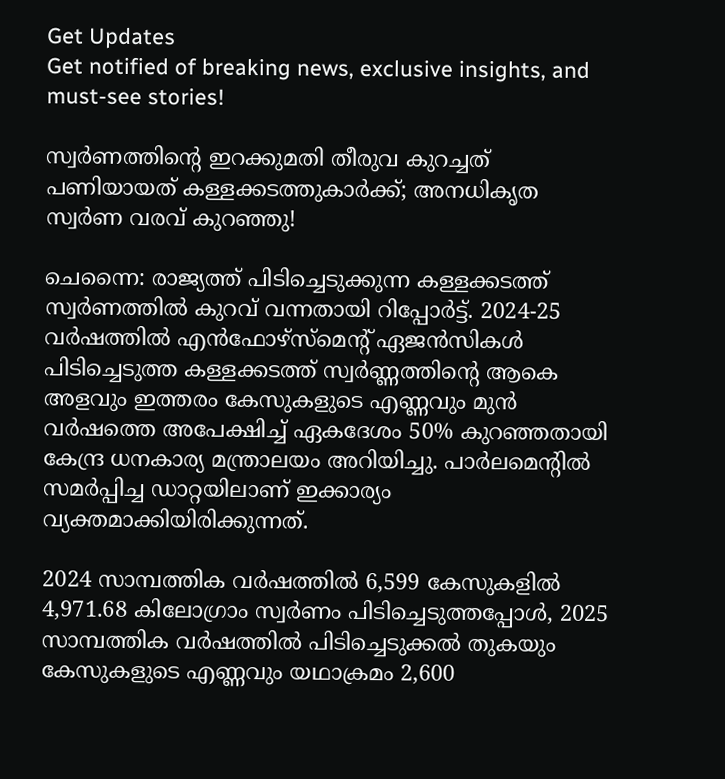Get Updates
Get notified of breaking news, exclusive insights, and must-see stories!

സ്വര്‍ണത്തിന്റെ ഇറക്കുമതി തീരുവ കുറച്ചത് പണിയായത് കള്ളക്കടത്തുകാര്‍ക്ക്; അനധികൃത സ്വര്‍ണ വരവ് കുറഞ്ഞു!

ചെന്നൈ: രാജ്യത്ത് പിടിച്ചെടുക്കുന്ന കള്ളക്കടത്ത് സ്വര്‍ണത്തില്‍ കുറവ് വന്നതായി റിപ്പോര്‍ട്ട്. 2024-25 വര്‍ഷത്തില്‍ എന്‍ഫോഴ്സ്മെന്റ് ഏജന്‍സികള്‍ പിടിച്ചെടുത്ത കള്ളക്കടത്ത് സ്വര്‍ണ്ണത്തിന്റെ ആകെ അളവും ഇത്തരം കേസുകളുടെ എണ്ണവും മുന്‍ വര്‍ഷത്തെ അപേക്ഷിച്ച് ഏകദേശം 50% കുറഞ്ഞതായി കേന്ദ്ര ധനകാര്യ മന്ത്രാലയം അറിയിച്ചു. പാര്‍ലമെന്റില്‍ സമര്‍പ്പിച്ച ഡാറ്റയിലാണ് ഇക്കാര്യം വ്യക്തമാക്കിയിരിക്കുന്നത്.

2024 സാമ്പത്തിക വര്‍ഷത്തില്‍ 6,599 കേസുകളില്‍ 4,971.68 കിലോഗ്രാം സ്വര്‍ണം പിടിച്ചെടുത്തപ്പോള്‍, 2025 സാമ്പത്തിക വര്‍ഷത്തില്‍ പിടിച്ചെടുക്കല്‍ തുകയും കേസുകളുടെ എണ്ണവും യഥാക്രമം 2,600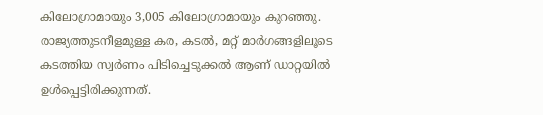കിലോഗ്രാമായും 3,005 കിലോഗ്രാമായും കുറഞ്ഞു. രാജ്യത്തുടനീളമുള്ള കര, കടല്‍, മറ്റ് മാര്‍ഗങ്ങളിലൂടെ കടത്തിയ സ്വര്‍ണം പിടിച്ചെടുക്കല്‍ ആണ് ഡാറ്റയില്‍ ഉള്‍പ്പെട്ടിരിക്കുന്നത്.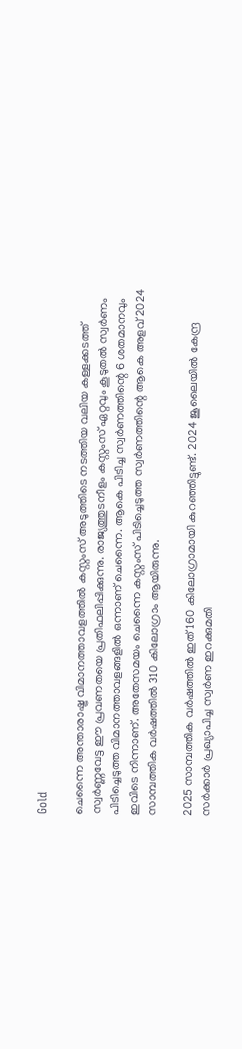Gold

ചെന്നൈ അന്താരാഷ്ട്ര വിമാനത്താവളത്തില്‍ കസ്റ്റംസ് അടുത്തിടെ നടത്തിയ വലിയ കള്ളക്കടത്ത് സ്വര്‍ണ്ണവേട്ട ഈ പ്രവണതയെ പ്രതിഫലിപ്പിക്കുന്നു. രാജ്യത്തുടനീളം കസ്റ്റംസ് ഏറ്റവും കൂടുതല്‍ സ്വര്‍ണം പിടിച്ചെടുത്ത വിമാനത്താവളങ്ങളില്‍ ഒന്നാണ് ചെന്നൈ. ആകെ പിടിച്ച സ്വര്‍ണത്തിന്റെ 6 ശതമാനവും ഇവിടെ നിന്നാണ്. അതേസമയം ചെന്നൈ കസ്റ്റംസ് പിടിച്ചെടുത്ത സ്വര്‍ണത്തിന്റെ ആകെ അളവ് 2024 സാമ്പത്തിക വര്‍ഷത്തില്‍ 310 കിലോഗ്രാം ആയിരുന്നു.

2025 സാമ്പത്തിക വര്‍ഷത്തില്‍ ഇത് 160 കിലോഗ്രാമായി കുറഞ്ഞിട്ടുണ്ട്. 2024 ജൂലൈയില്‍ കേന്ദ്ര സര്‍ക്കാര്‍ പ്രഖ്യാപിച്ച സ്വര്‍ണ ഇറക്കുമതി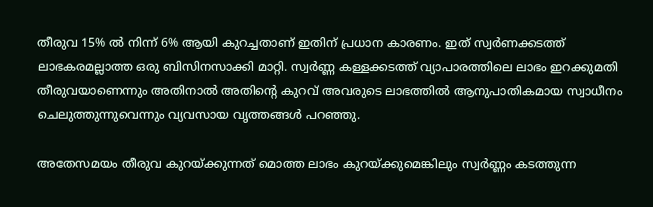തീരുവ 15% ല്‍ നിന്ന് 6% ആയി കുറച്ചതാണ് ഇതിന് പ്രധാന കാരണം. ഇത് സ്വര്‍ണക്കടത്ത് ലാഭകരമല്ലാത്ത ഒരു ബിസിനസാക്കി മാറ്റി. സ്വര്‍ണ്ണ കള്ളക്കടത്ത് വ്യാപാരത്തിലെ ലാഭം ഇറക്കുമതി തീരുവയാണെന്നും അതിനാല്‍ അതിന്റെ കുറവ് അവരുടെ ലാഭത്തില്‍ ആനുപാതികമായ സ്വാധീനം ചെലുത്തുന്നുവെന്നും വ്യവസായ വൃത്തങ്ങള്‍ പറഞ്ഞു.

അതേസമയം തീരുവ കുറയ്ക്കുന്നത് മൊത്ത ലാഭം കുറയ്ക്കുമെങ്കിലും സ്വര്‍ണ്ണം കടത്തുന്ന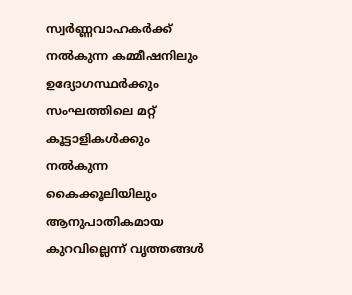സ്വര്‍ണ്ണവാഹകര്‍ക്ക് നല്‍കുന്ന കമ്മീഷനിലും ഉദ്യോഗസ്ഥര്‍ക്കും സംഘത്തിലെ മറ്റ് കൂട്ടാളികള്‍ക്കും നല്‍കുന്ന കൈക്കൂലിയിലും ആനുപാതികമായ കുറവില്ലെന്ന് വൃത്തങ്ങള്‍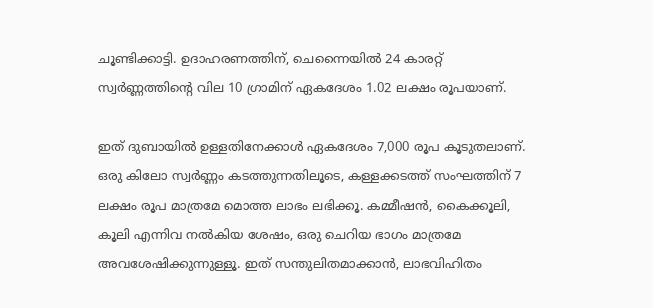ചൂണ്ടിക്കാട്ടി. ഉദാഹരണത്തിന്, ചെന്നൈയില്‍ 24 കാരറ്റ് സ്വര്‍ണ്ണത്തിന്റെ വില 10 ഗ്രാമിന് ഏകദേശം 1.02 ലക്ഷം രൂപയാണ്.

ഇത് ദുബായില്‍ ഉള്ളതിനേക്കാള്‍ ഏകദേശം 7,000 രൂപ കൂടുതലാണ്. ഒരു കിലോ സ്വര്‍ണ്ണം കടത്തുന്നതിലൂടെ, കള്ളക്കടത്ത് സംഘത്തിന് 7 ലക്ഷം രൂപ മാത്രമേ മൊത്ത ലാഭം ലഭിക്കൂ. കമ്മീഷന്‍, കൈക്കൂലി, കൂലി എന്നിവ നല്‍കിയ ശേഷം, ഒരു ചെറിയ ഭാഗം മാത്രമേ അവശേഷിക്കുന്നുള്ളൂ. ഇത് സന്തുലിതമാക്കാന്‍, ലാഭവിഹിതം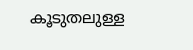കൂടുതലുള്ള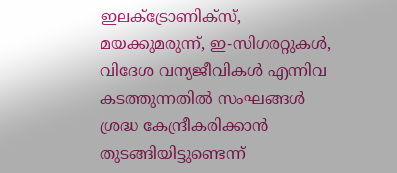ഇലക്ട്രോണിക്‌സ്, മയക്കുമരുന്ന്, ഇ-സിഗരറ്റുകള്‍, വിദേശ വന്യജീവികള്‍ എന്നിവ കടത്തുന്നതില്‍ സംഘങ്ങള്‍ ശ്രദ്ധ കേന്ദ്രീകരിക്കാന്‍ തുടങ്ങിയിട്ടുണ്ടെന്ന്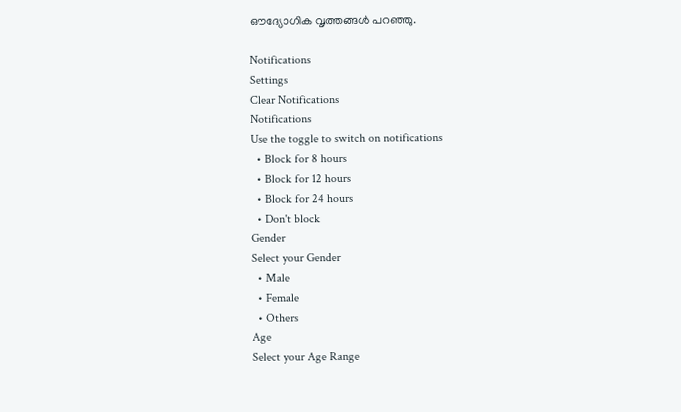ഔദ്യോഗിക വൃത്തങ്ങള്‍ പറഞ്ഞു.

Notifications
Settings
Clear Notifications
Notifications
Use the toggle to switch on notifications
  • Block for 8 hours
  • Block for 12 hours
  • Block for 24 hours
  • Don't block
Gender
Select your Gender
  • Male
  • Female
  • Others
Age
Select your Age Range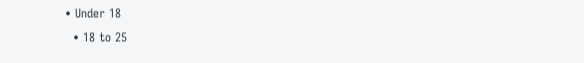• Under 18
  • 18 to 25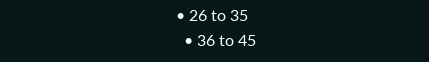• 26 to 35
  • 36 to 45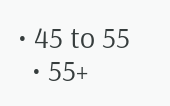• 45 to 55
  • 55+